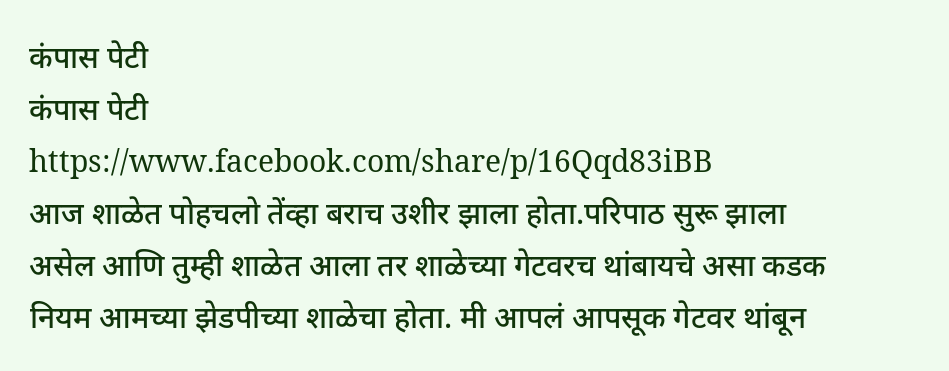कंपास पेटी
कंपास पेटी
https://www.facebook.com/share/p/16Qqd83iBB
आज शाळेत पोहचलो तेंव्हा बराच उशीर झाला होता.परिपाठ सुरू झाला असेल आणि तुम्ही शाळेत आला तर शाळेच्या गेटवरच थांबायचे असा कडक नियम आमच्या झेडपीच्या शाळेचा होता. मी आपलं आपसूक गेटवर थांबून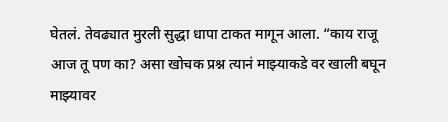घेतलं. तेवढ्यात मुरली सुद्धा धापा टाकत मागून आला. “काय राजू आज तू पण का? असा खोचक प्रश्न त्यानं माझ्याकडे वर खाली बघून माझ्यावर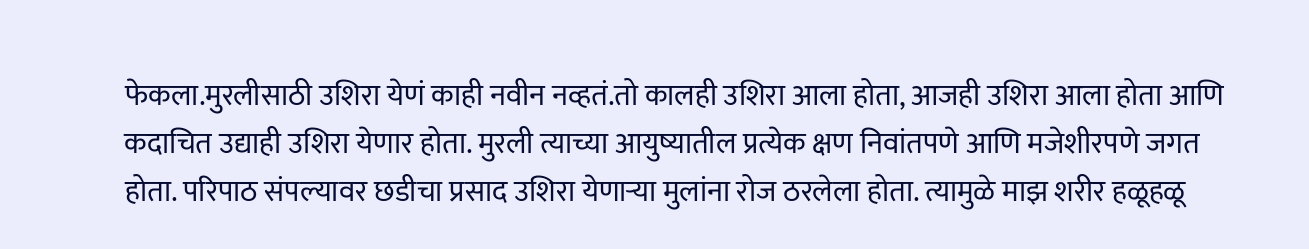फेकला.मुरलीसाठी उशिरा येणं काही नवीन नव्हतं.तो कालही उशिरा आला होता, आजही उशिरा आला होता आणि कदाचित उद्याही उशिरा येणार होता. मुरली त्याच्या आयुष्यातील प्रत्येक क्षण निवांतपणे आणि मजेशीरपणे जगत होता. परिपाठ संपल्यावर छडीचा प्रसाद उशिरा येणाऱ्या मुलांना रोज ठरलेला होता. त्यामुळे माझ शरीर हळूहळू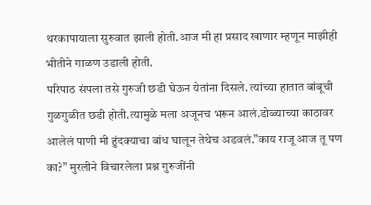थरकापायाला सुरुवात झाली होती.आज मी हा प्रसाद खाणार म्हणून माझीही भीतीने गाळण उडाली होती.
परिपाठ संपला तसे गुरुजी छडी घेऊन येतांना दिसले. त्यांच्या हातात बांबूची गुळगुळीत छडी होती.त्यामुळे मला अजूनच भरून आलं.डोळ्याच्या काठावर आलेलं पाणी मी हुंदक्याचा बांध घालून तेथेच अडवलं.”काय राजू आज तू पण का?” मुरलीने विचारलेला प्रश्न गुरुजींनी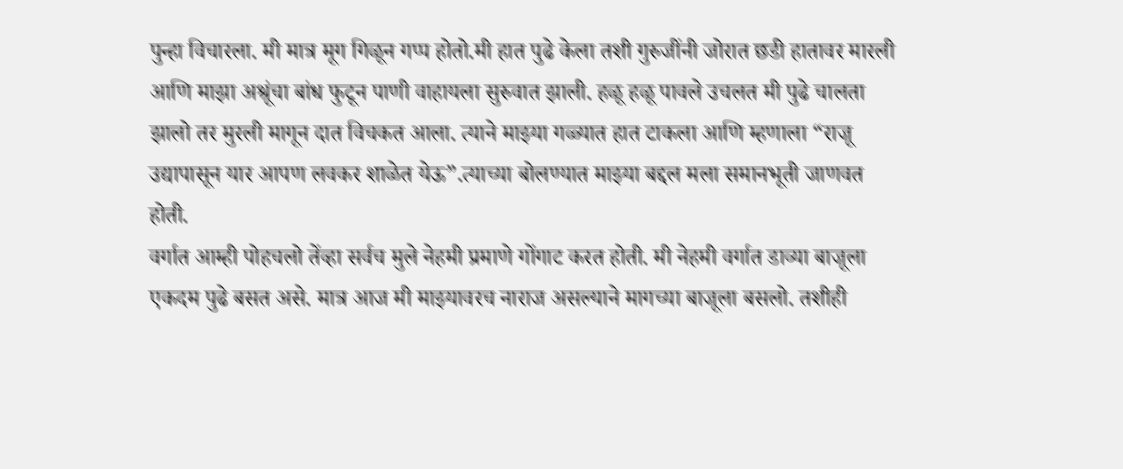पुन्हा विचारला. मी मात्र मूग गिळून गप्प होतो.मी हात पुढे केला तशी गुरुजींनी जोरात छडी हातावर मारली आणि माझा अश्रूंचा बांध फुटून पाणी वाहायला सुरुवात झाली. हळू हळू पावले उचलत मी पुढे चालता झालो तर मुरली मागून दात विचकत आला. त्याने माझ्या गळ्यात हात टाकला आणि म्हणाला “राजू उद्यापासून यार आपण लवकर शाळेत येऊ”.त्याच्या बोलण्यात माझ्या बद्दल मला समानभूती जाणवत होती.
वर्गात आम्ही पोहचलो तेंव्हा सर्वच मुले नेहमी प्रमाणे गोंगाट करत होती. मी नेहमी वर्गात डाव्या बाजूला एकदम पुढे बसत असे. मात्र आज मी माझ्यावरच नाराज असल्याने मागच्या बाजूला बसलो. तशीही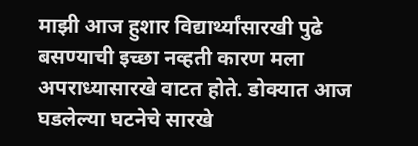माझी आज हुशार विद्यार्थ्यांसारखी पुढे बसण्याची इच्छा नव्हती कारण मला अपराध्यासारखे वाटत होते. डोक्यात आज घडलेल्या घटनेचे सारखे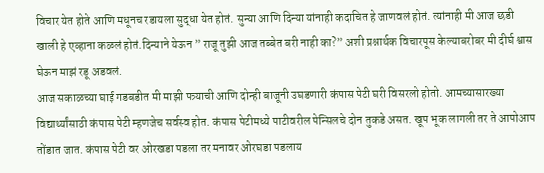विचार येत होते आणि मधूनच रडायला सुद्धा येत होतं. सुन्या आणि दिन्या यांनाही कदाचित हे जाणवलं होतं. त्यांनाही मी आज छडी खाली हे एव्हाना कळलं होतं.दिन्याने येऊन ” राजू तुझी आज तब्बेत बरी नाही का?” अशी प्रश्नार्थक विचारपूस केल्याबरोबर मी दीर्घ श्वास घेऊन माझं रडू अडवलं.
आज सकाळच्या घाई गडबडीत मी माझी पत्र्याची आणि दोन्ही बाजूनी उघडणारी कंपास पेटी घरी विसरलो होतो. आमच्यासारख्या विद्यार्थ्यांसाठी कंपास पेटी म्हणजेच सर्वस्व होत. कंपास पेटीमध्ये पाटीवरील पेन्सिलचे दोन तुकडे असत. खूप भूक लागली तर ते आपोआप तोंडात जात. कंपास पेटी वर ओरखडा पडला तर मनावर ओरघडा पडलाय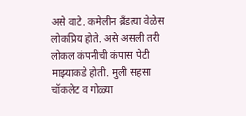असे वाटे. कमेलीन ब्रँडत्या वेळेस लोकप्रिय होते. असे असली तरी लोकल कंपनीची कंपास पेटी माझ्याकडे होती. मुली सहसा चॉकलेट व गोळ्या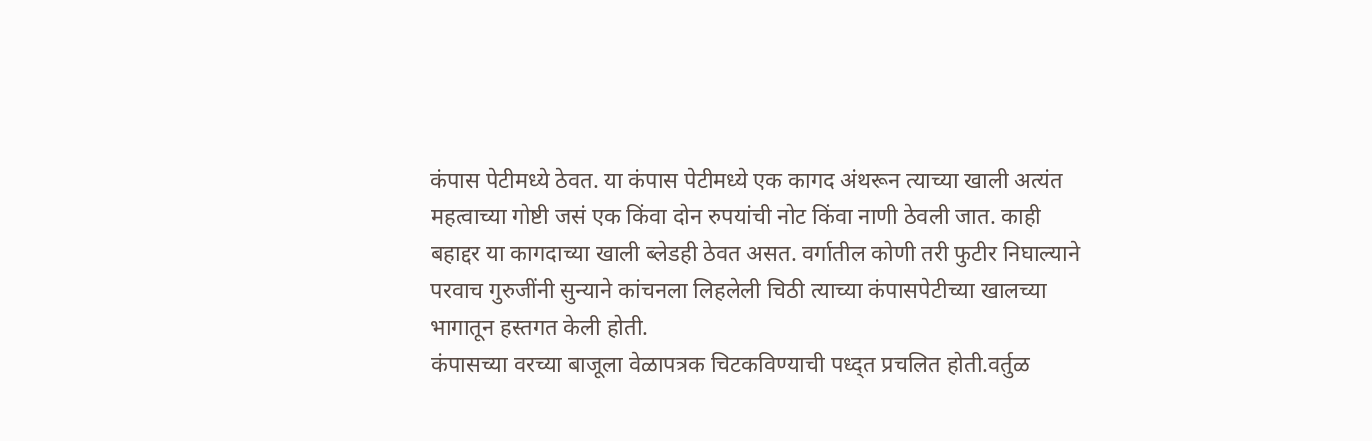कंपास पेटीमध्ये ठेवत. या कंपास पेटीमध्ये एक कागद अंथरून त्याच्या खाली अत्यंत महत्वाच्या गोष्टी जसं एक किंवा दोन रुपयांची नोट किंवा नाणी ठेवली जात. काही बहाद्दर या कागदाच्या खाली ब्लेडही ठेवत असत. वर्गातील कोणी तरी फुटीर निघाल्याने परवाच गुरुजींनी सुन्याने कांचनला लिहलेली चिठी त्याच्या कंपासपेटीच्या खालच्या भागातून हस्तगत केली होती.
कंपासच्या वरच्या बाजूला वेळापत्रक चिटकविण्याची पध्द्त प्रचलित होती.वर्तुळ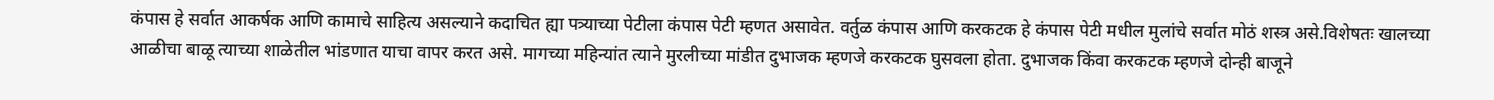कंपास हे सर्वात आकर्षक आणि कामाचे साहित्य असल्याने कदाचित ह्या पत्र्याच्या पेटीला कंपास पेटी म्हणत असावेत. वर्तुळ कंपास आणि करकटक हे कंपास पेटी मधील मुलांचे सर्वात मोठं शस्त्र असे.विशेषतः खालच्या आळीचा बाळू त्याच्या शाळेतील भांडणात याचा वापर करत असे. मागच्या महिन्यांत त्याने मुरलीच्या मांडीत दुभाजक म्हणजे करकटक घुसवला होता. दुभाजक किंवा करकटक म्हणजे दोन्ही बाजूने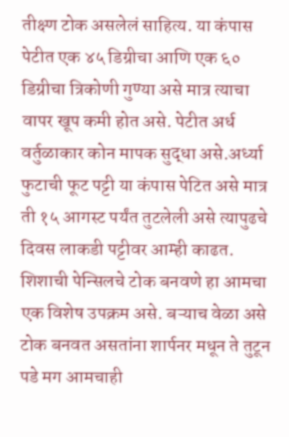तीक्ष्ण टोक असलेलं साहित्य. या कंपास पेटीत एक ४५ डिग्रीचा आणि एक ६० डिग्रीचा त्रिकोणी गुण्या असे मात्र त्याचा वापर खूप कमी होत असे. पेटीत अर्ध वर्तुळाकार कोन मापक सुद्धा असे.अर्ध्या फुटाची फूट पट्टी या कंपास पेटित असे मात्र ती १५ आगस्ट पर्यंत तुटलेली असे त्यापुढचे दिवस लाकडी पट्टीवर आम्ही काढत. शिशाची पेन्सिलचे टोक बनवणे हा आमचा एक विशेष उपक्रम असे. बऱ्याच वेळा असे टोक बनवत असतांना शार्पनर मधून ते तुटून पडे मग आमचाही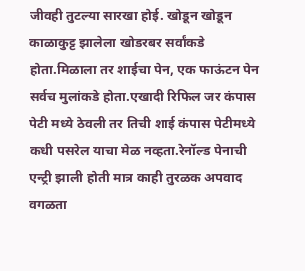जीवही तुटल्या सारखा होई. खोडून खोडून काळाकुट्ट झालेला खोडरबर सर्वांकडे होता.मिळाला तर शाईचा पेन, एक फाऊंटन पेन सर्वच मुलांकडे होता.एखादी रिफिल जर कंपास पेटी मध्ये ठेवली तर तिची शाई कंपास पेटीमध्ये कधी पसरेल याचा मेळ नव्हता.रेनॉल्ड पेनाची एन्ट्री झाली होती मात्र काही तुरळक अपवाद वगळता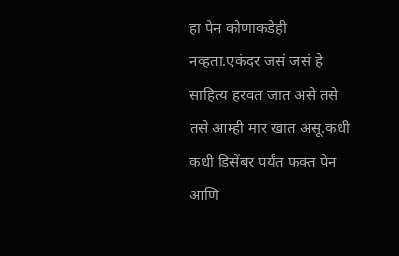हा पेन कोणाकडेही नव्हता.एकंदर जसं जसं हे साहित्य हरवत जात असे तसे तसे आम्ही मार खात असू.कधी कधी डिसेंबर पर्यंत फक्त पेन आणि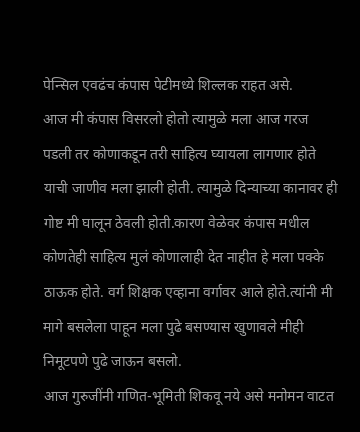पेन्सिल एवढंच कंपास पेटीमध्ये शिल्लक राहत असे.
आज मी कंपास विसरलो होतो त्यामुळे मला आज गरज पडली तर कोणाकडून तरी साहित्य घ्यायला लागणार होते याची जाणीव मला झाली होती. त्यामुळे दिन्याच्या कानावर ही गोष्ट मी घालून ठेवली होती.कारण वेळेवर कंपास मधील कोणतेही साहित्य मुलं कोणालाही देत नाहीत हे मला पक्के ठाऊक होते. वर्ग शिक्षक एव्हाना वर्गावर आले होते.त्यांनी मी मागे बसलेला पाहून मला पुढे बसण्यास खुणावले मीही निमूटपणे पुढे जाऊन बसलो.
आज गुरुजींनी गणित-भूमिती शिकवू नये असे मनोमन वाटत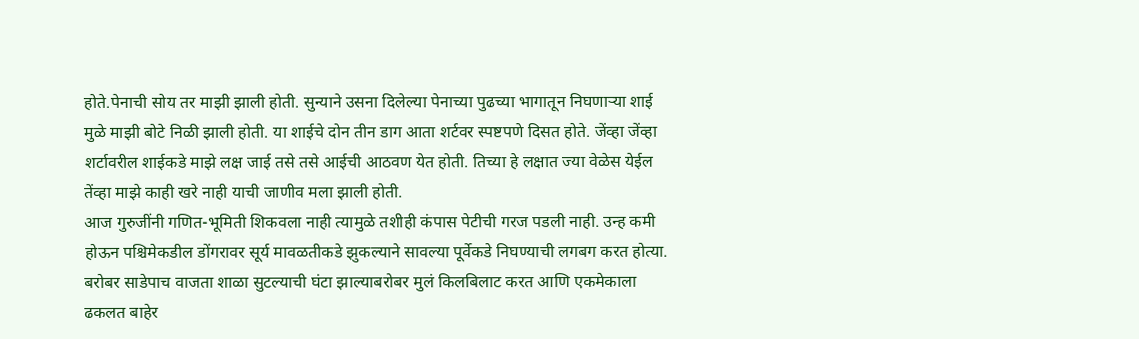होते.पेनाची सोय तर माझी झाली होती. सुन्याने उसना दिलेल्या पेनाच्या पुढच्या भागातून निघणाऱ्या शाई मुळे माझी बोटे निळी झाली होती. या शाईचे दोन तीन डाग आता शर्टवर स्पष्टपणे दिसत होते. जेंव्हा जेंव्हा शर्टावरील शाईकडे माझे लक्ष जाई तसे तसे आईची आठवण येत होती. तिच्या हे लक्षात ज्या वेळेस येईल तेंव्हा माझे काही खरे नाही याची जाणीव मला झाली होती.
आज गुरुजींनी गणित-भूमिती शिकवला नाही त्यामुळे तशीही कंपास पेटीची गरज पडली नाही. उन्ह कमी होऊन पश्चिमेकडील डोंगरावर सूर्य मावळतीकडे झुकल्याने सावल्या पूर्वेकडे निघण्याची लगबग करत होत्या. बरोबर साडेपाच वाजता शाळा सुटल्याची घंटा झाल्याबरोबर मुलं किलबिलाट करत आणि एकमेकाला ढकलत बाहेर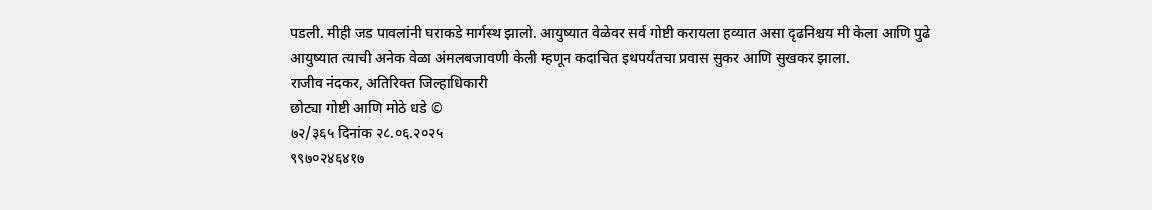पडली. मीही जड पावलांनी घराकडे मार्गस्थ झालो. आयुष्यात वेळेवर सर्व गोष्टी करायला हव्यात असा दृढनिश्चय मी केला आणि पुढे आयुष्यात त्याची अनेक वेळा अंमलबजावणी केली म्हणून कदाचित इथपर्यंतचा प्रवास सुकर आणि सुखकर झाला.
राजीव नंदकर, अतिरिक्त जिल्हाधिकारी
छोट्या गोष्टी आणि मोठे धडे ©
७२/३६५ दिनांक २८.०६.२०२५
९९७०२४६४१७